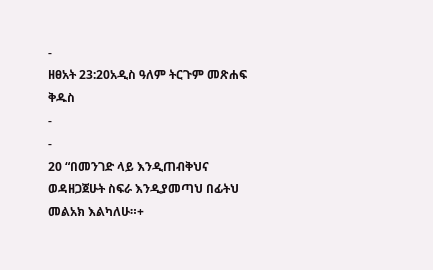-
ዘፀአት 23:20አዲስ ዓለም ትርጉም መጽሐፍ ቅዱስ
-
-
20 “በመንገድ ላይ እንዲጠብቅህና ወዳዘጋጀሁት ስፍራ እንዲያመጣህ በፊትህ መልአክ እልካለሁ።+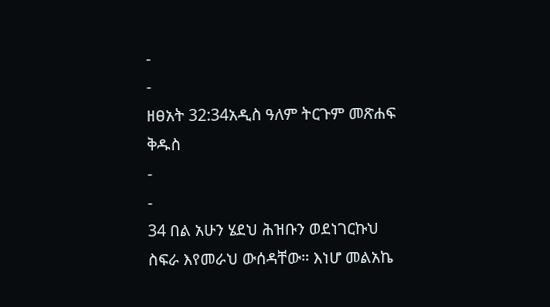-
-
ዘፀአት 32:34አዲስ ዓለም ትርጉም መጽሐፍ ቅዱስ
-
-
34 በል አሁን ሄደህ ሕዝቡን ወደነገርኩህ ስፍራ እየመራህ ውሰዳቸው። እነሆ መልአኬ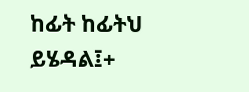ከፊት ከፊትህ ይሄዳል፤+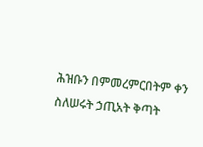ሕዝቡን በምመረምርበትም ቀን ስለሠሩት ኃጢአት ቅጣት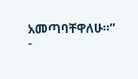አመጣባቸዋለሁ።”
-